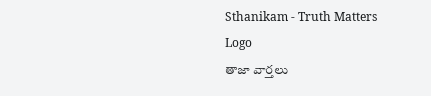Sthanikam - Truth Matters
Logo
తాజా వార్తలు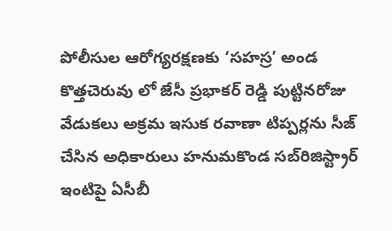పోలీసుల ఆరోగ్యరక్షణకు ‘సహస్ర’ అండ కొత్తచెరువు లో జేసీ ప్రభాకర్ రెడ్డి పుట్టినరోజు వేడుకలు అక్రమ ఇసుక రవాణా టిప్పర్లను సీజ్ చేసిన అధికారులు హనుమకొండ సబ్‌రిజిస్ట్రార్ ఇంటిపై ఏసీబీ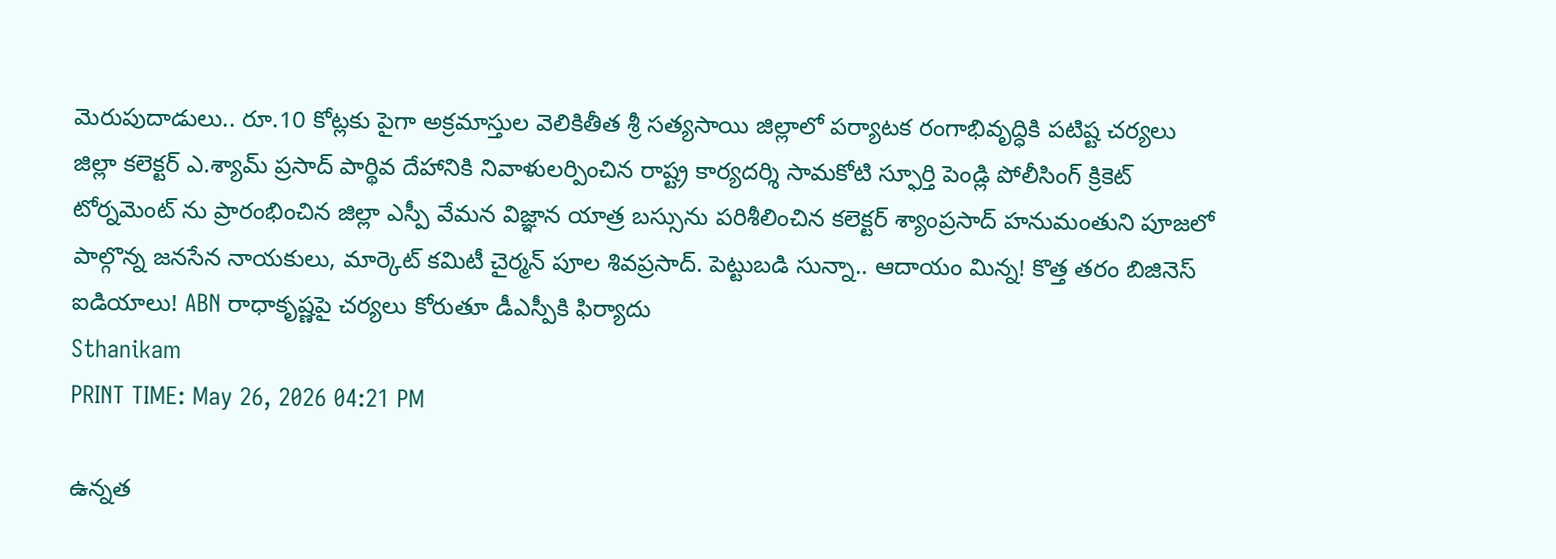మెరుపుదాడులు.. రూ.10 కోట్లకు పైగా అక్రమాస్తుల వెలికితీత శ్రీ సత్యసాయి జిల్లాలో పర్యాటక రంగాభివృద్ధికి పటిష్ట చర్యలు జిల్లా కలెక్టర్ ఎ.శ్యామ్ ప్రసాద్ పార్థివ దేహానికి నివాళులర్పించిన రాష్ట్ర కార్యదర్శి సామకోటి స్ఫూర్తి పెండ్లి పోలీసింగ్ క్రికెట్ టోర్నమెంట్ ను ప్రారంభించిన జిల్లా ఎస్పీ వేమన విజ్ఞాన యాత్ర బస్సును పరిశీలించిన కలెక్టర్ శ్యాంప్రసాద్ హనుమంతుని పూజలో పాల్గొన్న జనసేన నాయకులు, మార్కెట్ కమిటీ చైర్మన్ పూల శివప్రసాద్. పెట్టుబడి సున్నా.. ఆదాయం మిన్న! కొత్త తరం బిజినెస్ ఐడియాలు! ABN రాధాకృష్ణపై చర్యలు కోరుతూ డీఎస్పీకి ఫిర్యాదు
Sthanikam
PRINT TIME: May 26, 2026 04:21 PM

ఉన్నత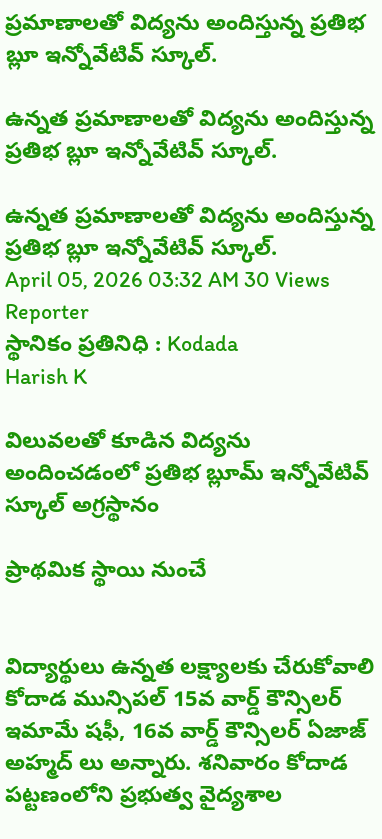ప్రమాణాలతో విద్యను అందిస్తున్న ప్రతిభ బ్లూ ఇన్నోవేటివ్ స్కూల్.

ఉన్నత ప్రమాణాలతో విద్యను అందిస్తున్న ప్రతిభ బ్లూ ఇన్నోవేటివ్ స్కూల్.

ఉన్నత ప్రమాణాలతో విద్యను అందిస్తున్న ప్రతిభ బ్లూ ఇన్నోవేటివ్ స్కూల్.
April 05, 2026 03:32 AM 30 Views
Reporter
స్థానికం ప్రతినిధి : Kodada
Harish K

విలువలతో కూడిన విద్యను అందించడంలో ప్రతిభ బ్లూమ్ ఇన్నోవేటివ్ స్కూల్ అగ్రస్థానం

ప్రాథమిక స్థాయి నుంచే


విద్యార్థులు ఉన్నత లక్ష్యాలకు చేరుకోవాలి కోదాడ మున్సిపల్ 15వ వార్డ్ కౌన్సిలర్ ఇమామే షఫీ, 16వ వార్డ్ కౌన్సిలర్ ఏజాజ్ అహ్మద్ లు అన్నారు. శనివారం కోదాడ పట్టణంలోని ప్రభుత్వ వైద్యశాల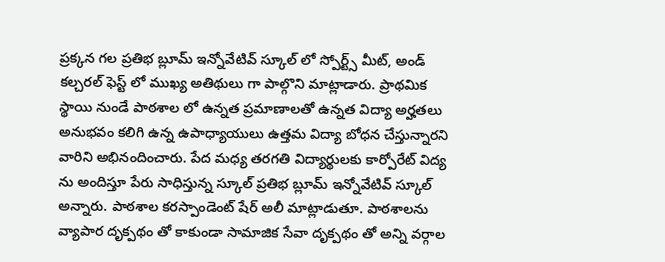ప్రక్కన గల ప్రతిభ బ్లూమ్ ఇన్నోవేటివ్ స్కూల్ లో స్పోర్ట్స్ మీట్, అండ్ కల్చరల్ ఫెస్ట్ లో ముఖ్య అతిథులు గా పాల్గొని మాట్లాడారు. ప్రాథమిక స్థాయి నుండే పాఠశాల లో ఉన్నత ప్రమాణాలతో ఉన్నత విద్యా అర్హతలు అనుభవం కలిగి ఉన్న ఉపాధ్యాయులు ఉత్తమ విద్యా బోధన చేస్తున్నారని వారిని అభినందించారు. పేద మధ్య తరగతి విద్యార్థులకు కార్పోరేట్ విద్య ను అందిస్తూ పేరు సాధిస్తున్న స్కూల్ ప్రతిభ బ్లూమ్ ఇన్నోవేటివ్ స్కూల్ అన్నారు. పాఠశాల కరస్పాండెంట్ షేర్ అలీ మాట్లాడుతూ. పాఠశాలను వ్యాపార దృక్పథం తో కాకుండా సామాజిక సేవా దృక్పథం తో అన్ని వర్గాల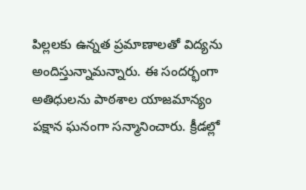పిల్లలకు ఉన్నత ప్రమాణాలతో విద్యను అందిస్తున్నామన్నారు. ఈ సందర్భంగా అతిధులను పాఠశాల యాజమాన్యం పక్షాన ఘనంగా సన్మానించారు. క్రీడల్లో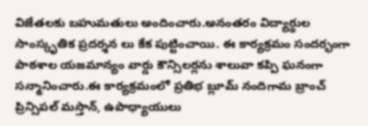విజేతలకు బహుమతులు అందించారు.అనంతరం విద్యార్థుల సాంస్కృతిక ప్రదర్శన లు కేక పుట్టించాయి. ఈ కార్యక్రమం సందర్భంగా పాఠశాల యజమాన్యం వార్డు కౌన్సిలర్లను శాలువా కప్పి ఘనంగా సన్మానించారు.ఈ కార్యక్రమంలో ప్రతిభ బ్లూమ్ నందిగామ బ్రాంచ్ ప్రిన్సిపల్ మస్తాన్, ఉపాధ్యాయులు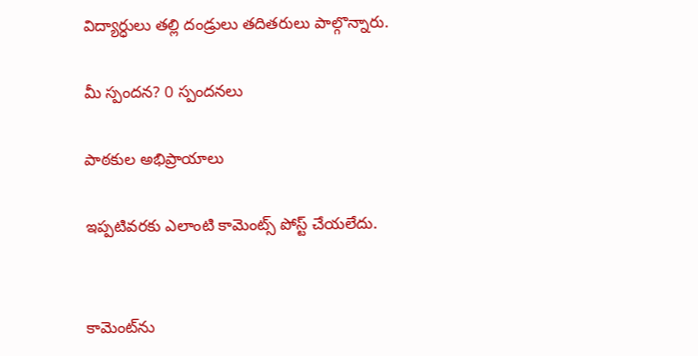విద్యార్ధులు తల్లి దండ్రులు తదితరులు పాల్గొన్నారు.

మీ స్పందన? 0 స్పందనలు

పాఠకుల అభిప్రాయాలు

ఇప్పటివరకు ఎలాంటి కామెంట్స్ పోస్ట్ చేయలేదు.


కామెంట్‌ను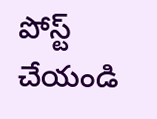పోస్ట్ చేయండి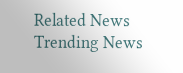Related News
Trending News